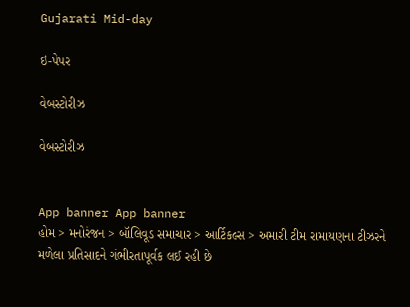Gujarati Mid-day

ઇ-પેપર

વેબસ્ટોરીઝ

વેબસ્ટોરીઝ


App banner App banner
હોમ > મનોરંજન > બૉલિવૂડ સમાચાર > આર્ટિકલ્સ > અમારી ટીમ રામાયણના ટીઝરને મળેલા પ્રતિસાદને ગંભીરતાપૂર્વક લઈ રહી છે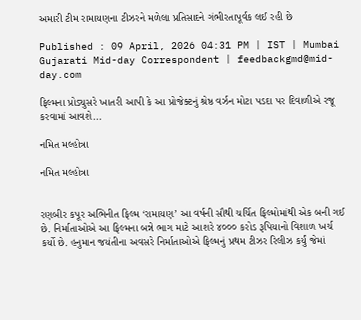અમારી ટીમ રામાયણના ટીઝરને મળેલા પ્રતિસાદને ગંભીરતાપૂર્વક લઈ રહી છે

Published : 09 April, 2026 04:31 PM | IST | Mumbai
Gujarati Mid-day Correspondent | feedbackgmd@mid-day.com

ફિલ્મના પ્રોડ્યુસરે ખાતરી આપી કે આ પ્રોજેક્ટનું શ્રેષ્ઠ વર્ઝન મોટા પડદા પર દિવાળીએ રજૂ કરવામાં આવશે...

નમિત મલ્હોત્રા

નમિત મલ્હોત્રા


રણબીર કપૂર અભિનીત ફિલ્મ ‘રામાયણ’ આ વર્ષની સૌથી ચર્ચિત ફિલ્મોમાંથી એક બની ગઈ છે. નિર્માતાઓએ આ ફિલ્મના બન્ને ભાગ માટે આશરે ૪૦૦૦ કરોડ રૂપિયાનો વિશાળ ખર્ચ કર્યો છે. હનુમાન જયંતીના અવસરે નિર્માતાઓએ ફિલ્મનું પ્રથમ ટીઝર રિલીઝ કર્યું જેમાં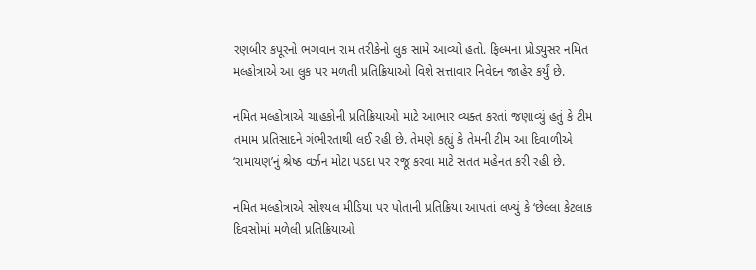રણબીર કપૂરનો ભગવાન રામ તરીકેનો લુક સામે આવ્યો હતો. ફિલ્મના પ્રોડ્યુસર નમિત મલ્હોત્રાએ આ લુક પર મળતી પ્રતિક્રિયાઓ વિશે સત્તાવાર નિવેદન જાહેર કર્યું છે.

નમિત મલ્હોત્રાએ ચાહકોની પ્રતિક્રિયાઓ માટે આભાર વ્યક્ત કરતાં જણાવ્યું હતું કે ટીમ તમામ પ્રતિસાદને ગંભીરતાથી લઈ રહી છે. તેમણે કહ્યું કે તેમની ટીમ આ દિવાળીએ ‘રામાયણ’નું શ્રેષ્ઠ વર્ઝન મોટા પડદા પર રજૂ કરવા માટે સતત મહેનત કરી રહી છે.

નમિત મલ્હોત્રાએ સોશ્યલ મીડિયા પર પોતાની પ્રતિક્રિયા આપતાં લખ્યું કે ‘છેલ્લા કેટલાક દિવસોમાં મળેલી પ્રતિક્રિયાઓ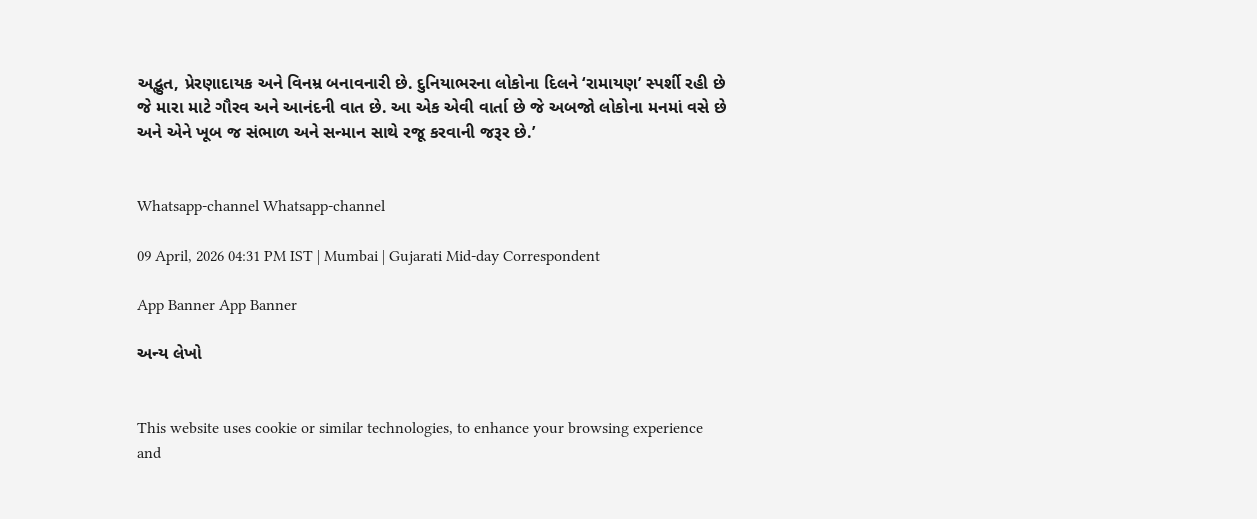અદ્ભુત, પ્રેરણાદાયક અને વિનમ્ર બનાવનારી છે. દુનિયાભરના લોકોના દિલને ‘રામાયણ’ સ્પર્શી રહી છે જે મારા માટે ગૌરવ અને આનંદની વાત છે. આ એક એવી વાર્તા છે જે અબજો લોકોના મનમાં વસે છે અને એને ખૂબ જ સંભાળ અને સન્માન સાથે રજૂ કરવાની જરૂર છે.’


Whatsapp-channel Whatsapp-channel

09 April, 2026 04:31 PM IST | Mumbai | Gujarati Mid-day Correspondent

App Banner App Banner

અન્ય લેખો


This website uses cookie or similar technologies, to enhance your browsing experience and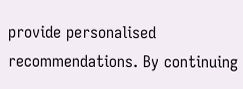provide personalised recommendations. By continuing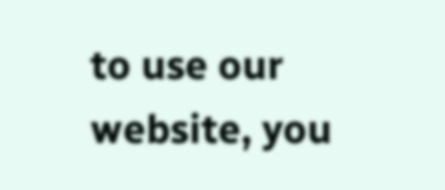to use our website, you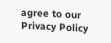agree to our Privacy Policy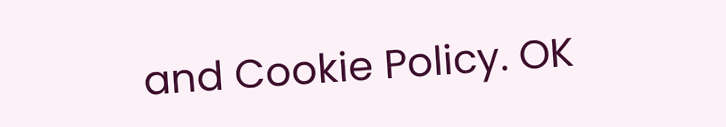and Cookie Policy. OK